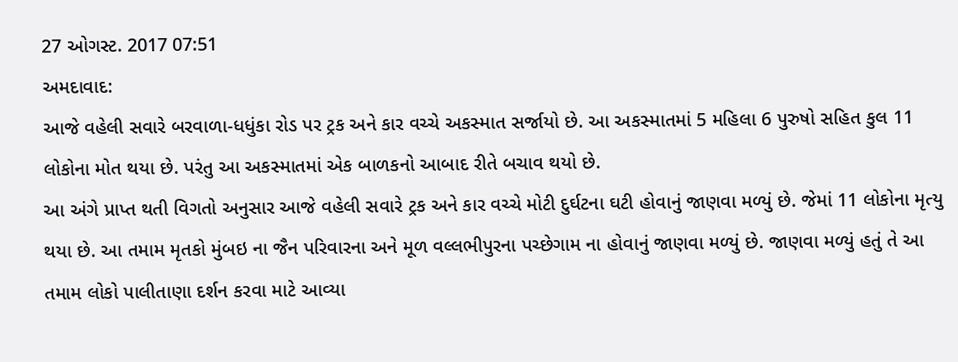27 ઓગસ્ટ. 2017 07:51
અમદાવાદ:
આજે વહેલી સવારે બરવાળા-ધધુંકા રોડ પર ટ્રક અને કાર વચ્ચે અકસ્માત સર્જાયો છે. આ અકસ્માતમાં 5 મહિલા 6 પુરુષો સહિત કુલ 11 લોકોના મોત થયા છે. પરંતુ આ અકસ્માતમાં એક બાળકનો આબાદ રીતે બચાવ થયો છે.
આ અંગે પ્રાપ્ત થતી વિગતો અનુસાર આજે વહેલી સવારે ટ્રક અને કાર વચ્ચે મોટી દુર્ઘટના ઘટી હોવાનું જાણવા મળ્યું છે. જેમાં 11 લોકોના મૃત્યુ થયા છે. આ તમામ મૃતકો મુંબઇ ના જૈન પરિવારના અને મૂળ વલ્લભીપુરના પચ્છેગામ ના હોવાનું જાણવા મળ્યું છે. જાણવા મળ્યું હતું તે આ તમામ લોકો પાલીતાણા દર્શન કરવા માટે આવ્યા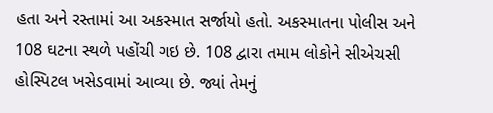હતા અને રસ્તામાં આ અકસ્માત સર્જાયો હતો. અકસ્માતના પોલીસ અને 108 ઘટના સ્થળે પહોંચી ગઇ છે. 108 દ્વારા તમામ લોકોને સીએચસી હોસ્પિટલ ખસેડવામાં આવ્યા છે. જ્યાં તેમનું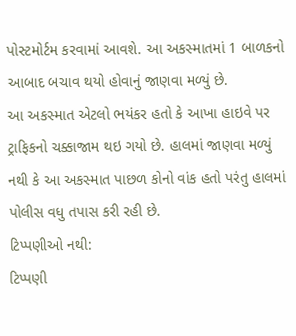પોસ્ટમોર્ટમ કરવામાં આવશે. આ અકસ્માતમાં 1 બાળકનો આબાદ બચાવ થયો હોવાનું જાણવા મળ્યું છે.
આ અકસ્માત એટલો ભયંકર હતો કે આખા હાઇવે પર ટ્રાફિકનો ચક્કાજામ થઇ ગયો છે. હાલમાં જાણવા મળ્યું નથી કે આ અકસ્માત પાછળ કોનો વાંક હતો પરંતુ હાલમાં પોલીસ વધુ તપાસ કરી રહી છે.
ટિપ્પણીઓ નથી:
ટિપ્પણી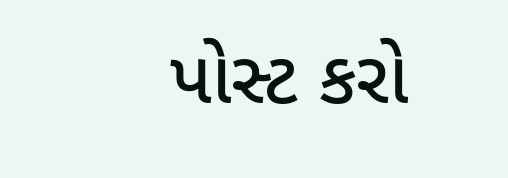પોસ્ટ કરો